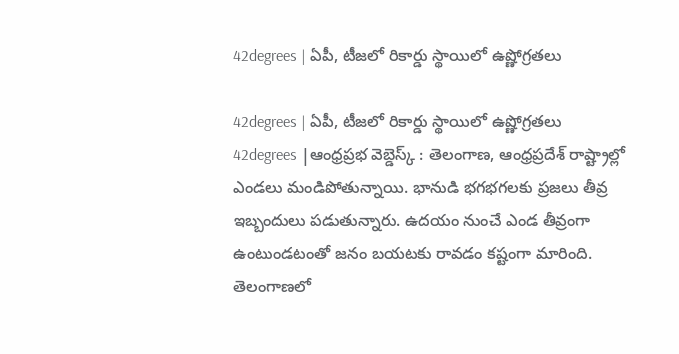42degrees | ఏపీ, టీజలో రికార్డు స్థాయిలో ఉష్ణోగ్రతలు

42degrees | ఏపీ, టీజలో రికార్డు స్థాయిలో ఉష్ణోగ్రతలు
42degrees |ఆంధ్రప్రభ వెబ్డెస్క్ : తెలంగాణ, ఆంధ్రప్రదేశ్ రాష్ట్రాల్లో ఎండలు మండిపోతున్నాయి. భానుడి భగభగలకు ప్రజలు తీవ్ర ఇబ్బందులు పడుతున్నారు. ఉదయం నుంచే ఎండ తీవ్రంగా ఉంటుండటంతో జనం బయటకు రావడం కష్టంగా మారింది. తెలంగాణలో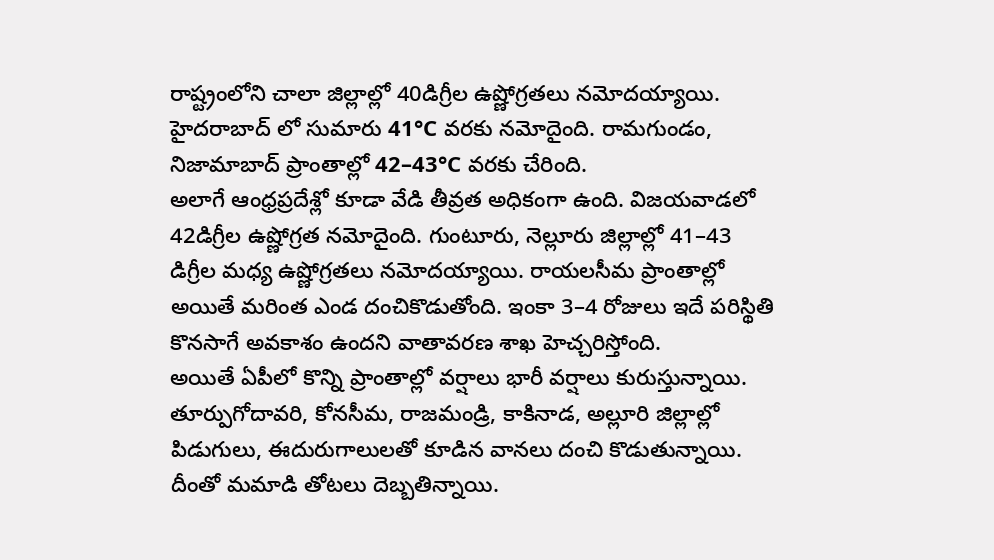రాష్ట్రంలోని చాలా జిల్లాల్లో 40డిగ్రీల ఉష్ణోగ్రతలు నమోదయ్యాయి. హైదరాబాద్ లో సుమారు 41°C వరకు నమోదైంది. రామగుండం, నిజామాబాద్ ప్రాంతాల్లో 42–43°C వరకు చేరింది.
అలాగే ఆంధ్రప్రదేశ్లో కూడా వేడి తీవ్రత అధికంగా ఉంది. విజయవాడలో 42డిగ్రీల ఉష్ణోగ్రత నమోదైంది. గుంటూరు, నెల్లూరు జిల్లాల్లో 41–43 డిగ్రీల మధ్య ఉష్ణోగ్రతలు నమోదయ్యాయి. రాయలసీమ ప్రాంతాల్లో అయితే మరింత ఎండ దంచికొడుతోంది. ఇంకా 3–4 రోజులు ఇదే పరిస్థితి కొనసాగే అవకాశం ఉందని వాతావరణ శాఖ హెచ్చరిస్తోంది.
అయితే ఏపీలో కొన్ని ప్రాంతాల్లో వర్షాలు భారీ వర్షాలు కురుస్తున్నాయి. తూర్పుగోదావరి, కోనసీమ, రాజమండ్రి, కాకినాడ, అల్లూరి జిల్లాల్లో పిడుగులు, ఈదురుగాలులతో కూడిన వానలు దంచి కొడుతున్నాయి. దీంతో మమాడి తోటలు దెబ్బతిన్నాయి.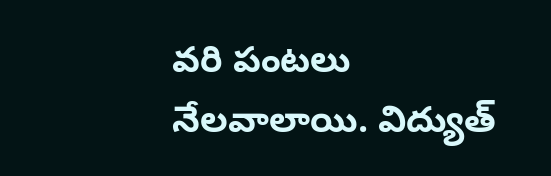వరి పంటలు నేలవాలాయి. విద్యుత్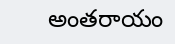అంతరాయం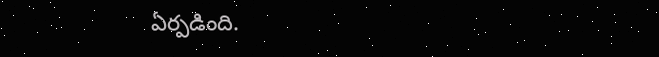ఏర్పడింది.